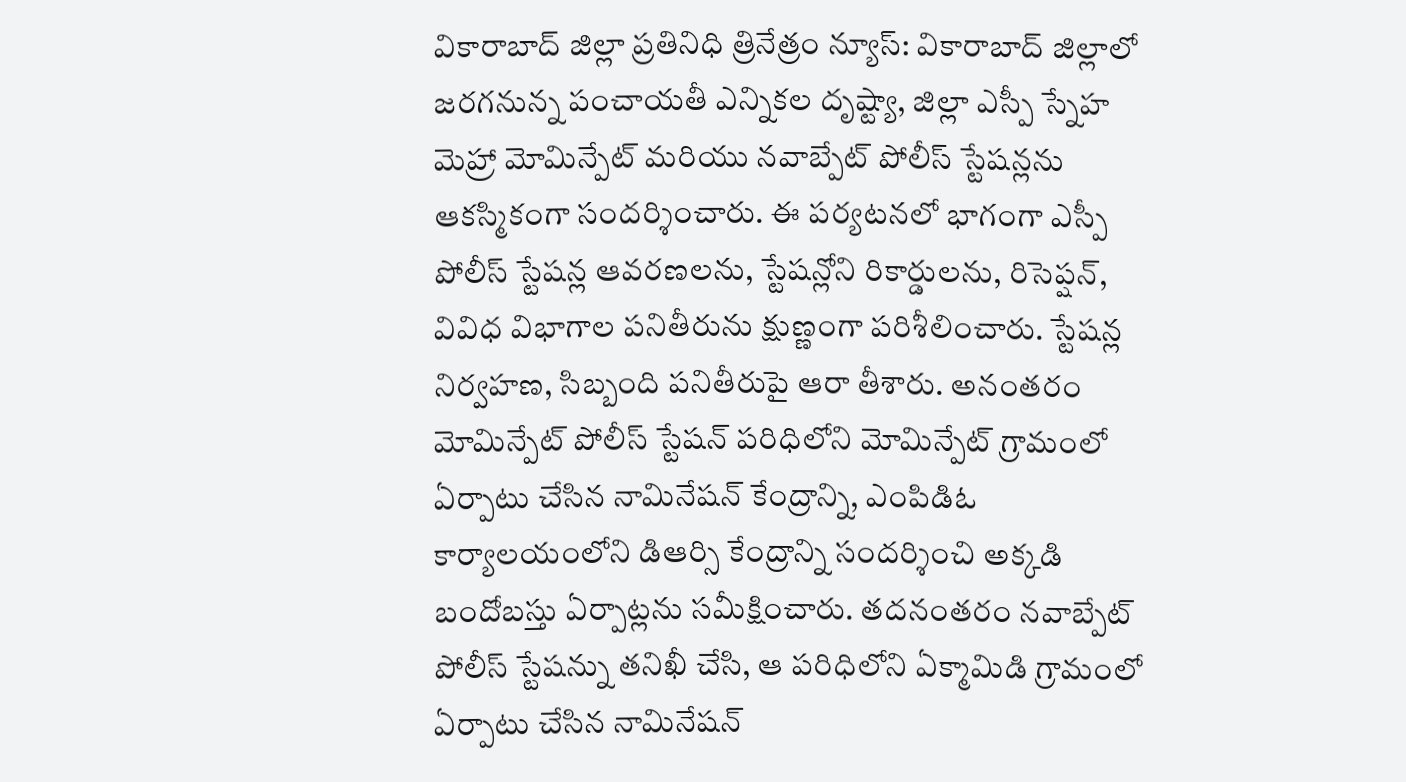వికారాబాద్ జిల్లా ప్రతినిధి త్రినేత్రం న్యూస్: వికారాబాద్ జిల్లాలో జరగనున్న పంచాయతీ ఎన్నికల దృష్ట్యా, జిల్లా ఎస్పీ స్నేహ మెహ్రా మోమిన్పేట్ మరియు నవాబ్పేట్ పోలీస్ స్టేషన్లను ఆకస్మికంగా సందర్శించారు. ఈ పర్యటనలో భాగంగా ఎస్పీ పోలీస్ స్టేషన్ల ఆవరణలను, స్టేషన్లోని రికార్డులను, రిసెప్షన్, వివిధ విభాగాల పనితీరును క్షుణ్ణంగా పరిశీలించారు. స్టేషన్ల నిర్వహణ, సిబ్బంది పనితీరుపై ఆరా తీశారు. అనంతరం మోమిన్పేట్ పోలీస్ స్టేషన్ పరిధిలోని మోమిన్పేట్ గ్రామంలో ఏర్పాటు చేసిన నామినేషన్ కేంద్రాన్ని, ఎంపిడిఓ కార్యాలయంలోని డిఆర్సి కేంద్రాన్ని సందర్శించి అక్కడి బందోబస్తు ఏర్పాట్లను సమీక్షించారు. తదనంతరం నవాబ్పేట్ పోలీస్ స్టేషన్ను తనిఖీ చేసి, ఆ పరిధిలోని ఏక్మామిడి గ్రామంలో ఏర్పాటు చేసిన నామినేషన్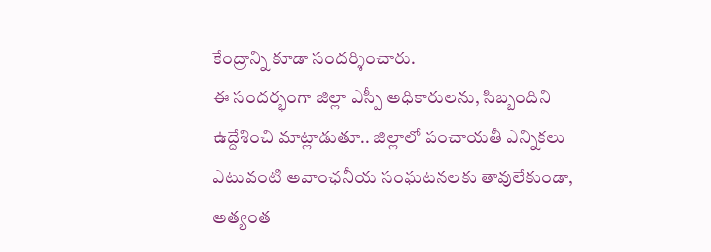కేంద్రాన్ని కూడా సందర్శించారు.
ఈ సందర్భంగా జిల్లా ఎస్పీ అధికారులను, సిబ్బందిని ఉద్దేశించి మాట్లాడుతూ.. జిల్లాలో పంచాయతీ ఎన్నికలు ఎటువంటి అవాంఛనీయ సంఘటనలకు తావులేకుండా, అత్యంత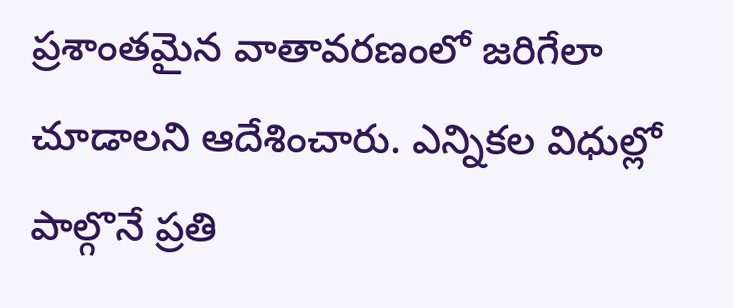ప్రశాంతమైన వాతావరణంలో జరిగేలా చూడాలని ఆదేశించారు. ఎన్నికల విధుల్లో పాల్గొనే ప్రతి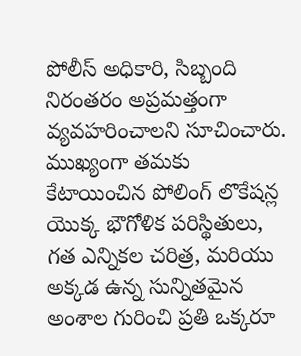పోలీస్ అధికారి, సిబ్బంది నిరంతరం అప్రమత్తంగా వ్యవహరించాలని సూచించారు. ముఖ్యంగా తమకు కేటాయించిన పోలింగ్ లొకేషన్ల యొక్క భౌగోళిక పరిస్థితులు, గత ఎన్నికల చరిత్ర, మరియు అక్కడ ఉన్న సున్నితమైన అంశాల గురించి ప్రతి ఒక్కరూ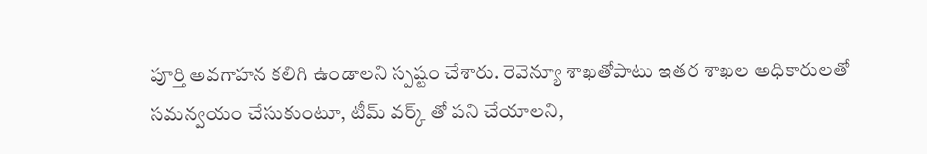పూర్తి అవగాహన కలిగి ఉండాలని స్పష్టం చేశారు. రెవెన్యూ శాఖతోపాటు ఇతర శాఖల అధికారులతో సమన్వయం చేసుకుంటూ, టీమ్ వర్క్ తో పని చేయాలని,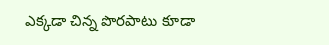ఎక్కడా చిన్న పొరపాటు కూడా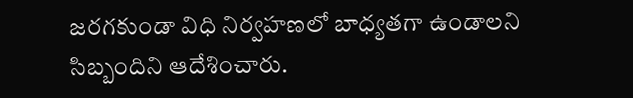జరగకుండా విధి నిర్వహణలో బాధ్యతగా ఉండాలని సిబ్బందిని ఆదేశించారు.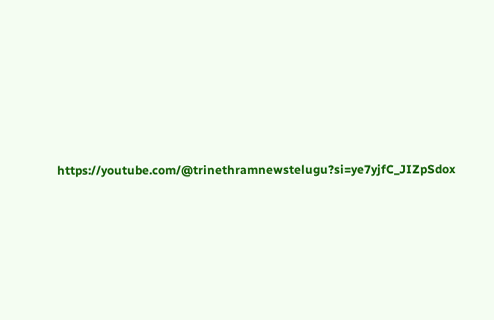https://youtube.com/@trinethramnewstelugu?si=ye7yjfC_JIZpSdox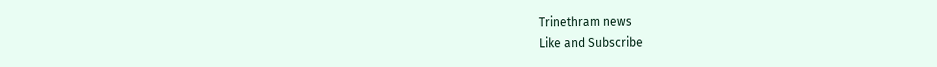Trinethram news
Like and Subscribe